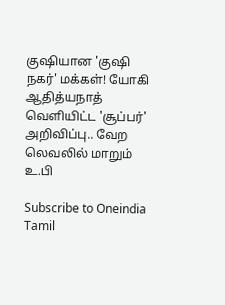குஷியான 'குஷி நகர்' மக்கள்! யோகி ஆதித்யநாத் வெளியிட்ட 'சூப்பர்' அறிவிப்பு.. வேற லெவலில் மாறும் உ.பி

Subscribe to Oneindia Tamil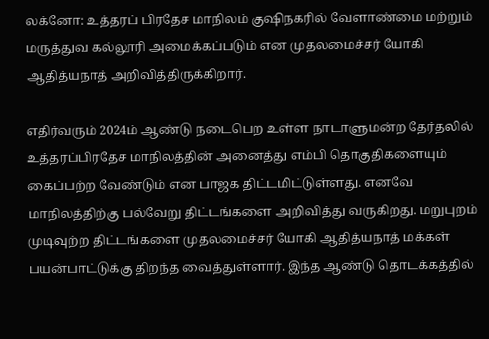லக்னோ: உத்தரப் பிரதேச மாநிலம் குஷிநகரில் வேளாண்மை மற்றும் மருத்துவ கல்லூரி அமைக்கப்படும் என முதலமைச்சர் யோகி ஆதித்யநாத் அறிவித்திருக்கிறார்.

எதிர்வரும் 2024ம் ஆண்டு நடைபெற உள்ள நாடாளுமன்ற தேர்தலில் உத்தரப்பிரதேச மாநிலத்தின் அனைத்து எம்பி தொகுதிகளையும் கைப்பற்ற வேண்டும் என பாஜக திட்டமிட்டுள்ளது. எனவே மாநிலத்திற்கு பல்வேறு திட்டங்களை அறிவித்து வருகிறது. மறுபுறம் முடிவுற்ற திட்டங்களை முதலமைச்சர் யோகி ஆதித்யநாத் மக்கள் பயன்பாட்டுக்கு திறந்த வைத்துள்ளார். இந்த ஆண்டு தொடக்கத்தில்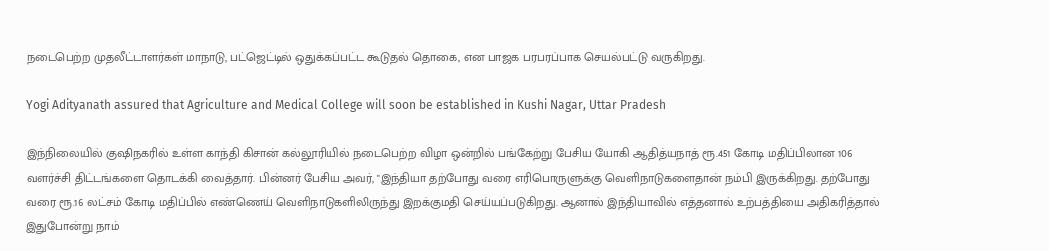நடைபெற்ற முதலீட்டாளர்கள் மாநாடு, பட்ஜெட்டில் ஒதுக்கப்பட்ட கூடுதல் தொகை, என பாஜக பரபரப்பாக செயல்பட்டு வருகிறது.

Yogi Adityanath assured that Agriculture and Medical College will soon be established in Kushi Nagar, Uttar Pradesh

இந்நிலையில் குஷிநகரில் உள்ள காந்தி கிசான் கல்லூரியில் நடைபெற்ற விழா ஒன்றில் பங்கேற்று பேசிய யோகி ஆதித்யநாத் ரூ.451 கோடி மதிப்பிலான 106 வளர்ச்சி திட்டங்களை தொடக்கி வைத்தார். பின்னர் பேசிய அவர், "இந்தியா தற்போது வரை எரிபொருளுக்கு வெளிநாடுகளைதான் நம்பி இருக்கிறது. தற்போது வரை ரூ.16 லட்சம் கோடி மதிப்பில் எண்ணெய் வெளிநாடுகளிலிருந்து இறக்குமதி செய்யப்படுகிறது. ஆனால் இந்தியாவில் எத்தனால் உற்பத்தியை அதிகரித்தால் இதுபோன்று நாம்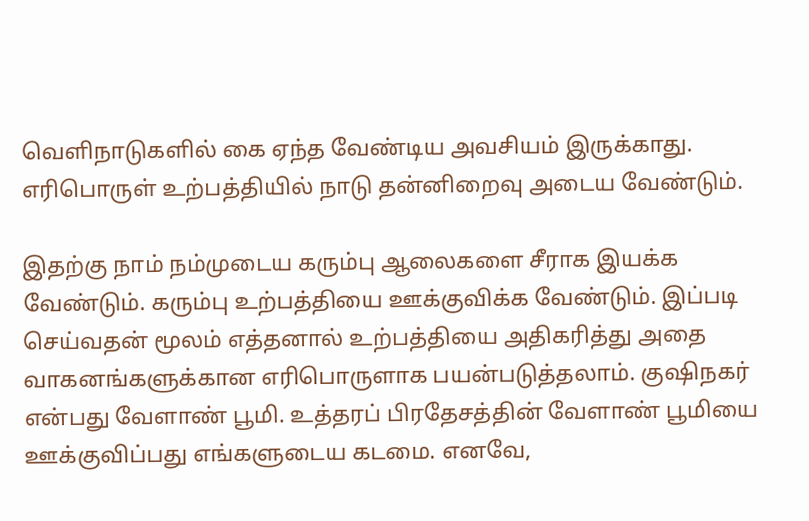வெளிநாடுகளில் கை ஏந்த வேண்டிய அவசியம் இருக்காது. எரிபொருள் உற்பத்தியில் நாடு தன்னிறைவு அடைய வேண்டும்.

இதற்கு நாம் நம்முடைய கரும்பு ஆலைகளை சீராக இயக்க வேண்டும். கரும்பு உற்பத்தியை ஊக்குவிக்க வேண்டும். இப்படி செய்வதன் மூலம் எத்தனால் உற்பத்தியை அதிகரித்து அதை வாகனங்களுக்கான எரிபொருளாக பயன்படுத்தலாம். குஷிநகர் என்பது வேளாண் பூமி. உத்தரப் பிரதேசத்தின் வேளாண் பூமியை ஊக்குவிப்பது எங்களுடைய கடமை. எனவே,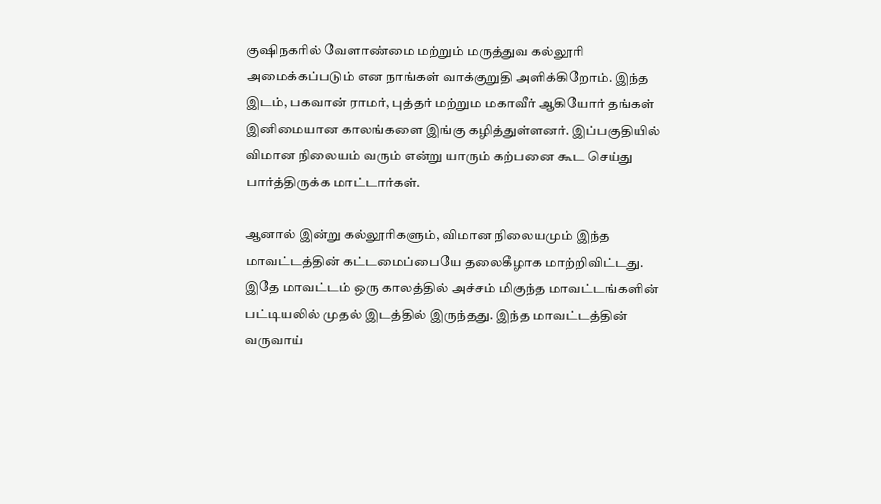குஷிநகரில் வேளாண்மை மற்றும் மருத்துவ கல்லூரி அமைக்கப்படும் என நாங்கள் வாக்குறுதி அளிக்கிறோம். இந்த இடம், பகவான் ராமர், புத்தர் மற்றும மகாவீர் ஆகியோர் தங்கள் இனிமையான காலங்களை இங்கு கழித்துள்ளனர். இப்பகுதியில் விமான நிலையம் வரும் என்று யாரும் கற்பனை கூட செய்து பார்த்திருக்க மாட்டார்கள்.

ஆனால் இன்று கல்லூரிகளும், விமான நிலையமும் இந்த மாவட்டத்தின் கட்டமைப்பையே தலைகீழாக மாற்றிவிட்டது. இதே மாவட்டம் ஒரு காலத்தில் அச்சம் மிகுந்த மாவட்டங்களின் பட்டியலில் முதல் இடத்தில் இருந்தது. இந்த மாவட்டத்தின் வருவாய்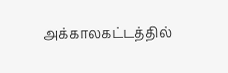அக்காலகட்டத்தில்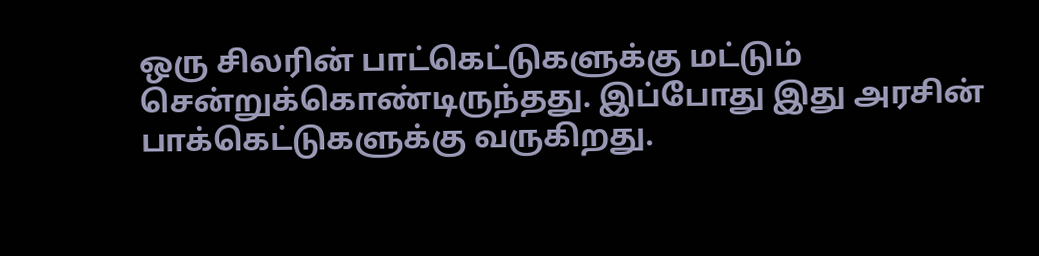ஒரு சிலரின் பாட்கெட்டுகளுக்கு மட்டும் சென்றுக்கொண்டிருந்தது. இப்போது இது அரசின் பாக்கெட்டுகளுக்கு வருகிறது.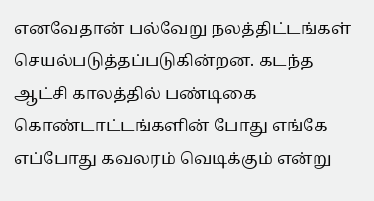எனவேதான் பல்வேறு நலத்திட்டங்கள் செயல்படுத்தப்படுகின்றன. கடந்த ஆட்சி காலத்தில் பண்டிகை கொண்டாட்டங்களின் போது எங்கே எப்போது கவலரம் வெடிக்கும் என்று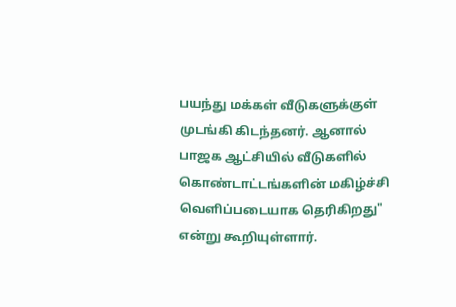பயந்து மக்கள் வீடுகளுக்குள் முடங்கி கிடந்தனர். ஆனால் பாஜக ஆட்சியில் வீடுகளில் கொண்டாட்டங்களின் மகிழ்ச்சி வெளிப்படையாக தெரிகிறது" என்று கூறியுள்ளார்.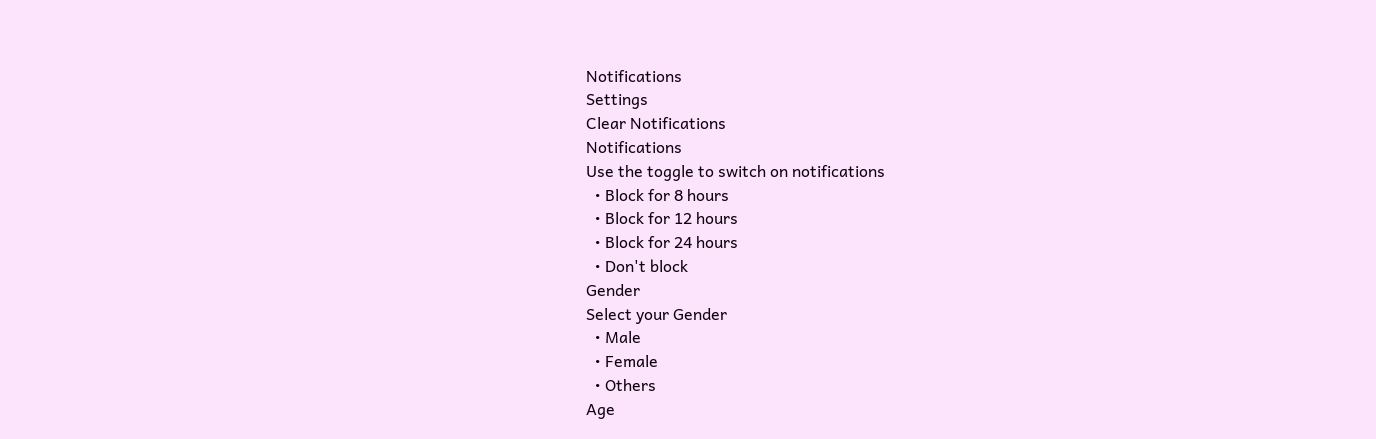Notifications
Settings
Clear Notifications
Notifications
Use the toggle to switch on notifications
  • Block for 8 hours
  • Block for 12 hours
  • Block for 24 hours
  • Don't block
Gender
Select your Gender
  • Male
  • Female
  • Others
Age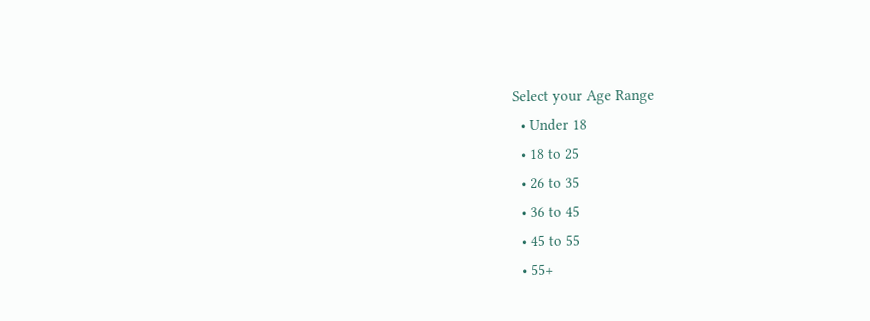Select your Age Range
  • Under 18
  • 18 to 25
  • 26 to 35
  • 36 to 45
  • 45 to 55
  • 55+